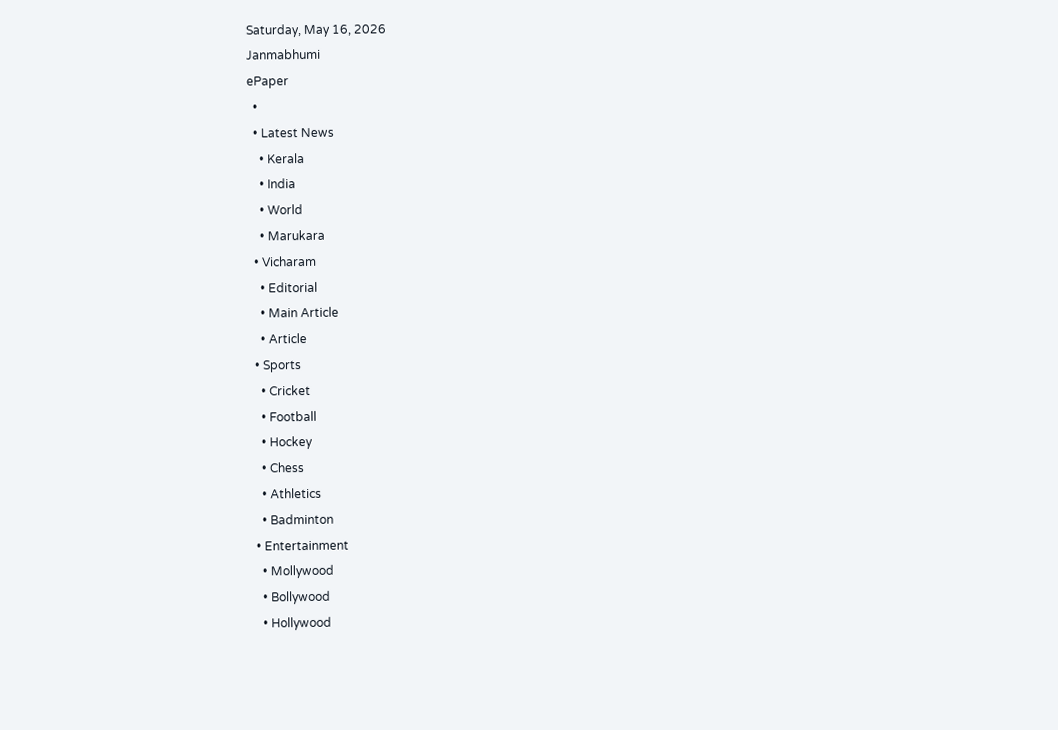Saturday, May 16, 2026
Janmabhumi
ePaper
  •
  • Latest News
    • Kerala
    • India
    • World
    • Marukara
  • Vicharam
    • Editorial
    • Main Article
    • Article
  • Sports
    • Cricket
    • Football
    • Hockey
    • Chess
    • Athletics
    • Badminton
  • Entertainment
    • Mollywood
    • Bollywood
    • Hollywood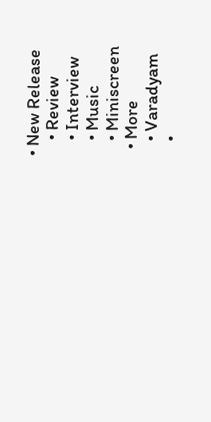• New Release
    • Review
    • Interview
    • Music
    • Miniscreen
  • More
    • Varadyam
    •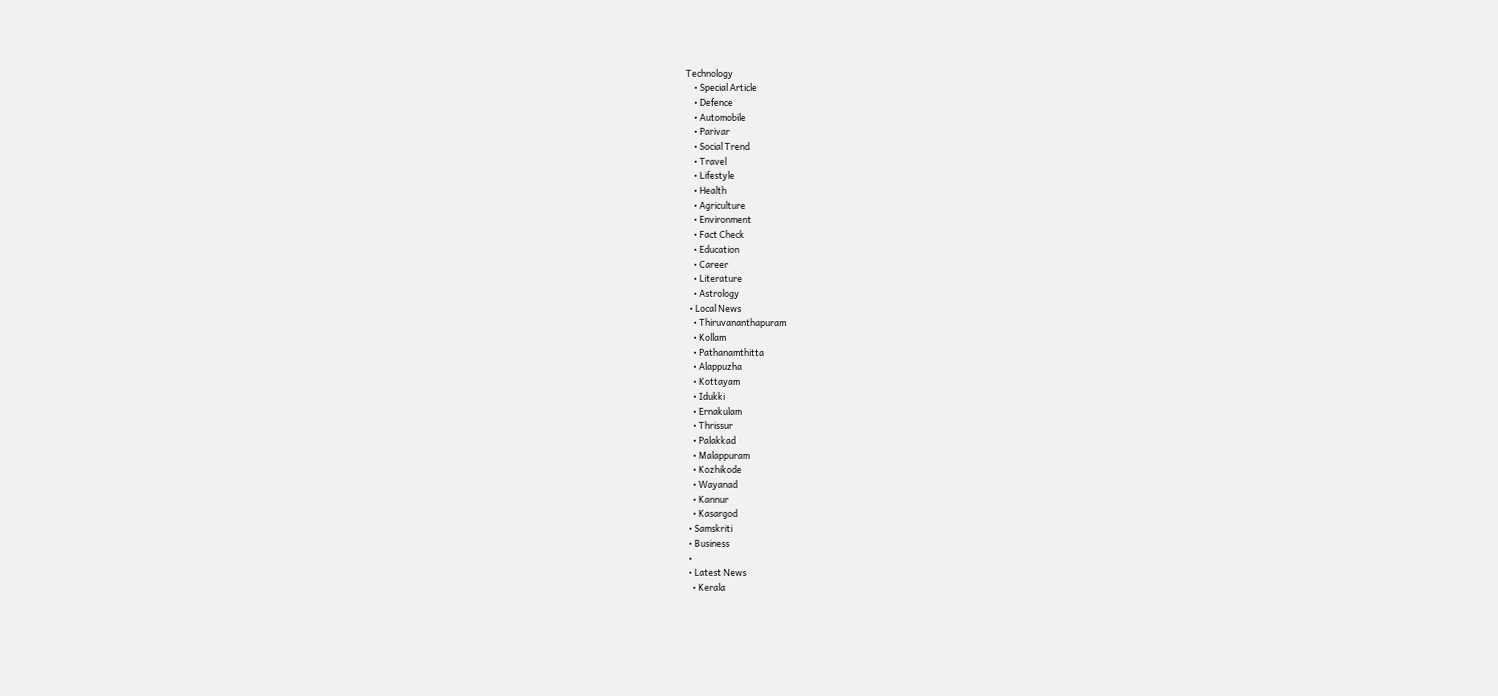Technology
    • Special Article
    • Defence
    • Automobile
    • Parivar
    • Social Trend
    • Travel
    • Lifestyle
    • Health
    • Agriculture
    • Environment
    • Fact Check
    • Education
    • Career
    • Literature
    • Astrology
  • Local News
    • Thiruvananthapuram
    • Kollam
    • Pathanamthitta
    • Alappuzha
    • Kottayam
    • Idukki
    • Ernakulam
    • Thrissur
    • Palakkad
    • Malappuram
    • Kozhikode
    • Wayanad
    • Kannur
    • Kasargod
  • Samskriti
  • Business
  •
  • Latest News
    • Kerala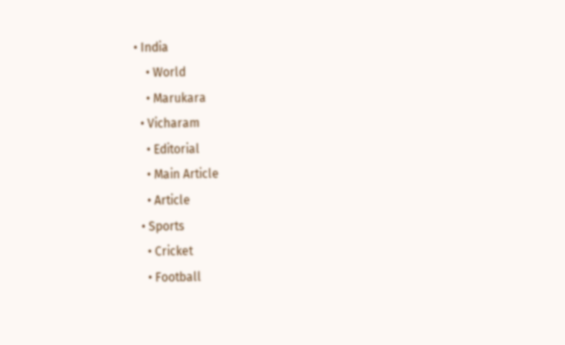• India
    • World
    • Marukara
  • Vicharam
    • Editorial
    • Main Article
    • Article
  • Sports
    • Cricket
    • Football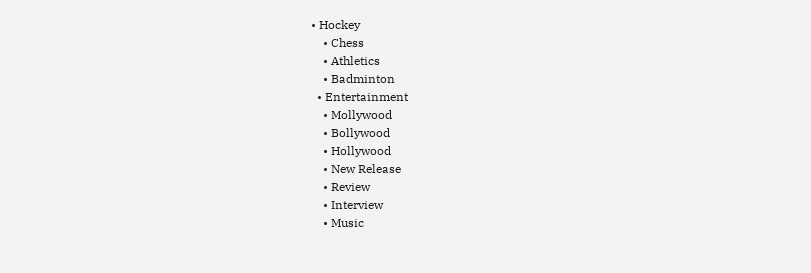• Hockey
    • Chess
    • Athletics
    • Badminton
  • Entertainment
    • Mollywood
    • Bollywood
    • Hollywood
    • New Release
    • Review
    • Interview
    • Music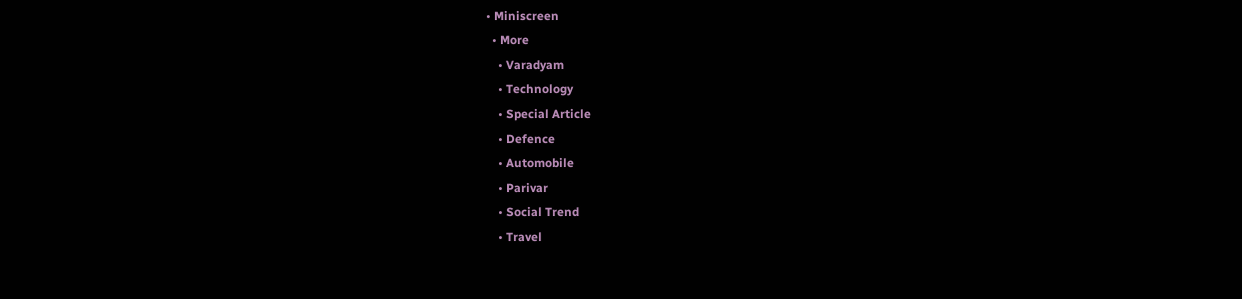• Miniscreen
  • More
    • Varadyam
    • Technology
    • Special Article
    • Defence
    • Automobile
    • Parivar
    • Social Trend
    • Travel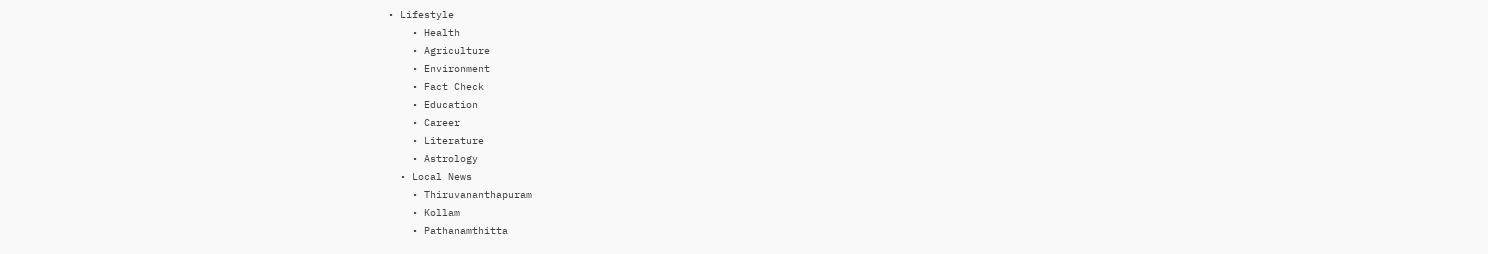• Lifestyle
    • Health
    • Agriculture
    • Environment
    • Fact Check
    • Education
    • Career
    • Literature
    • Astrology
  • Local News
    • Thiruvananthapuram
    • Kollam
    • Pathanamthitta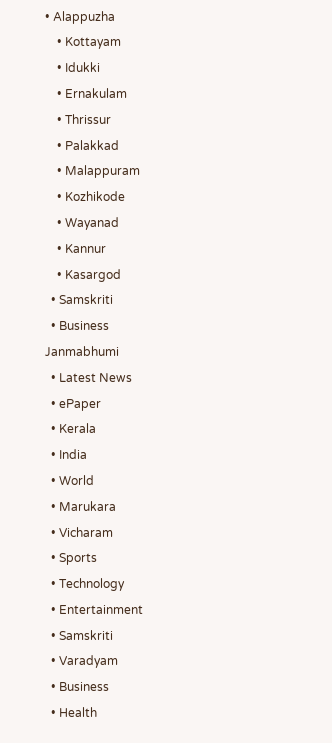• Alappuzha
    • Kottayam
    • Idukki
    • Ernakulam
    • Thrissur
    • Palakkad
    • Malappuram
    • Kozhikode
    • Wayanad
    • Kannur
    • Kasargod
  • Samskriti
  • Business
Janmabhumi
  • Latest News
  • ePaper
  • Kerala
  • India
  • World
  • Marukara
  • Vicharam
  • Sports
  • Technology
  • Entertainment
  • Samskriti
  • Varadyam
  • Business
  • Health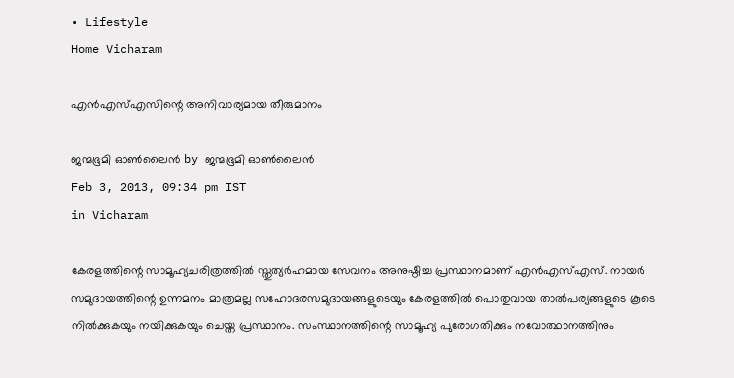• Lifestyle
Home Vicharam

എന്‍എസ്‌എസിന്റെ അനിവാര്യമായ തീരുമാനം

ജന്മഭൂമി ഓണ്‍ലൈന്‍ by ജന്മഭൂമി ഓണ്‍ലൈന്‍
Feb 3, 2013, 09:34 pm IST
in Vicharam

കേരളത്തിന്റെ സാമൂഹ്യചരിത്രത്തില്‍ സ്തുത്യര്‍ഹമായ സേവനം അനുഷ്ഠിച്ച പ്രസ്ഥാനമാണ്‌ എന്‍എസ്‌എസ്‌. നായര്‍ സമുദായത്തിന്റെ ഉന്നമനം മാത്രമല്ല സഹോദരസമുദായങ്ങളുടെയും കേരളത്തില്‍ പൊതുവായ താല്‍പര്യങ്ങളുടെ കൂടെ നില്‍ക്കുകയും നയിക്കുകയും ചെയ്ത പ്രസ്ഥാനം. സംസ്ഥാനത്തിന്റെ സാമൂഹ്യ പുരോഗതിക്കും നവോത്ഥാനത്തിനും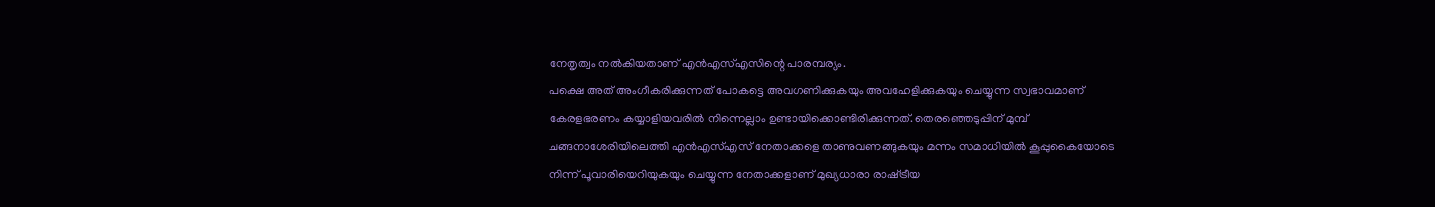നേതൃത്വം നല്‍കിയതാണ്‌ എന്‍എസ്‌എസിന്റെ പാരമ്പര്യം.
പക്ഷെ അത്‌ അംഗീകരിക്കുന്നത്‌ പോകട്ടെ അവഗണിക്കുകയും അവഹേളിക്കുകയും ചെയ്യുന്ന സ്വഭാവമാണ്‌ കേരളഭരണം കയ്യാളിയവരില്‍ നിന്നെല്ലാം ഉണ്ടായിക്കൊണ്ടിരിക്കുന്നത്‌. തെരഞ്ഞെടുപ്പിന്‌ മുമ്പ്‌ ചങ്ങനാശേരിയിലെത്തി എന്‍എസ്‌എസ്‌ നേതാക്കളെ താണുവണങ്ങുകയും മന്നം സമാധിയില്‍ കൂപ്പുകൈയോടെ നിന്ന്‌ പൂവാരിയെറിയുകയും ചെയ്യുന്ന നേതാക്കളാണ്‌ മുഖ്യധാരാ രാഷ്‌ട്രീയ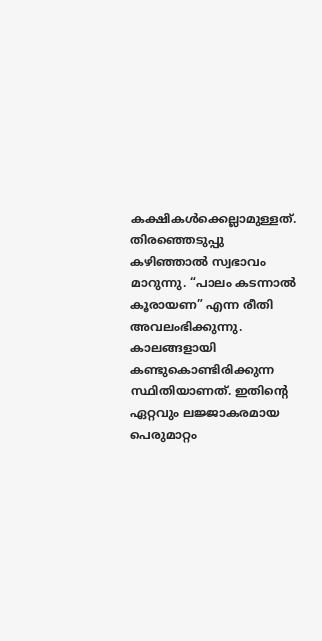കക്ഷികള്‍ക്കെല്ലാമുള്ളത്‌. തിരഞ്ഞെടുപ്പു കഴിഞ്ഞാല്‍ സ്വഭാവം മാറുന്നു. “പാലം കടന്നാല്‍ കൂരായണ” എന്ന രീതി അവലംഭിക്കുന്നു. കാലങ്ങളായി കണ്ടുകൊണ്ടിരിക്കുന്ന സ്ഥിതിയാണത്‌. ഇതിന്റെ ഏറ്റവും ലജ്ജാകരമായ പെരുമാറ്റം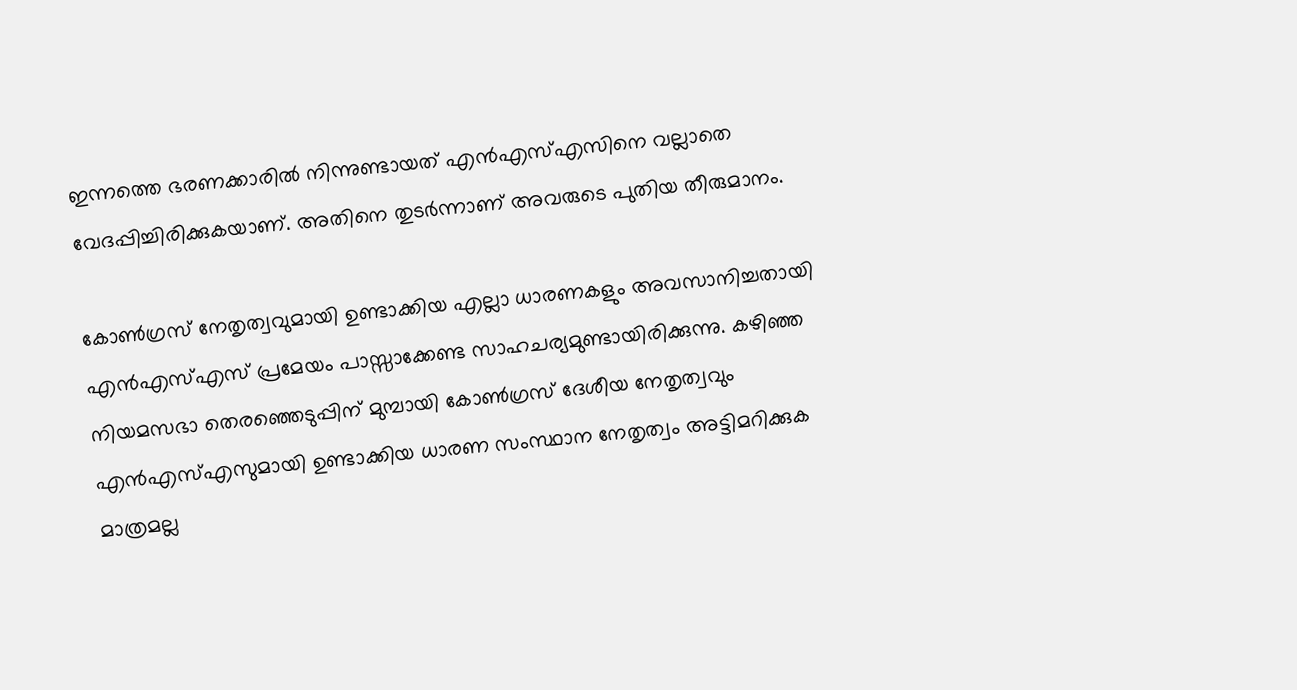ഇന്നത്തെ ഭരണക്കാരില്‍ നിന്നുണ്ടായത്‌ എന്‍എസ്‌എസിനെ വല്ലാതെ വേദപ്പിച്ചിരിക്കുകയാണ്‌. അതിനെ തുടര്‍ന്നാണ്‌ അവരുടെ പുതിയ തീരുമാനം.

കോണ്‍ഗ്രസ്‌ നേതൃത്വവുമായി ഉണ്ടാക്കിയ എല്ലാ ധാരണകളും അവസാനിച്ചതായി എന്‍എസ്‌എസ്‌ പ്രമേയം പാസ്സാക്കേണ്ട സാഹചര്യമുണ്ടായിരിക്കുന്നു. കഴിഞ്ഞ നിയമസഭാ തെരഞ്ഞെടുപ്പിന്‌ മുമ്പായി കോണ്‍ഗ്രസ്‌ ദേശീയ നേതൃത്വവും എന്‍എസ്‌എസുമായി ഉണ്ടാക്കിയ ധാരണ സംസ്ഥാന നേതൃത്വം അട്ടിമറിക്കുക മാത്രമല്ല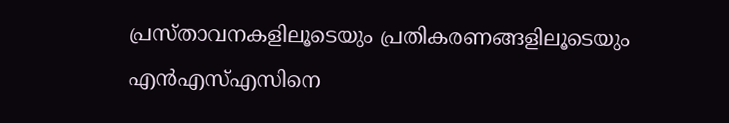പ്രസ്താവനകളിലൂടെയും പ്രതികരണങ്ങളിലൂടെയും എന്‍എസ്‌എസിനെ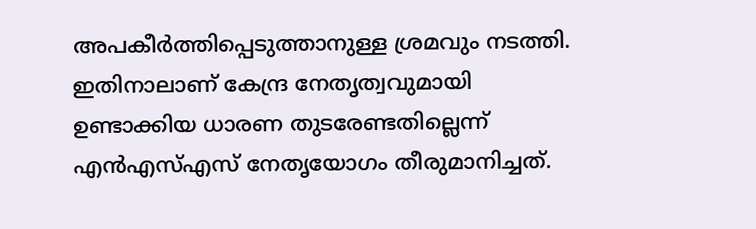അപകീര്‍ത്തിപ്പെടുത്താനുള്ള ശ്രമവും നടത്തി. ഇതിനാലാണ്‌ കേന്ദ്ര നേതൃത്വവുമായി ഉണ്ടാക്കിയ ധാരണ തുടരേണ്ടതില്ലെന്ന്‌ എന്‍എസ്‌എസ്‌ നേതൃയോഗം തീരുമാനിച്ചത്‌.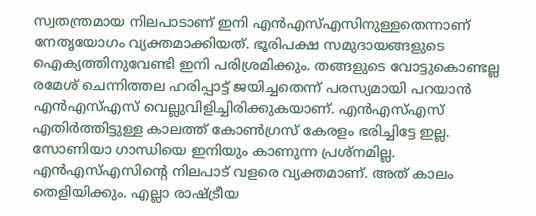സ്വതന്ത്രമായ നിലപാടാണ്‌ ഇനി എന്‍എസ്‌എസിനുള്ളതെന്നാണ്‌ നേതൃയോഗം വ്യക്തമാക്കിയത്‌. ഭൂരിപക്ഷ സമുദായങ്ങളുടെ ഐക്യത്തിനുവേണ്ടി ഇനി പരിശ്രമിക്കും. തങ്ങളുടെ വോട്ടുകൊണ്ടല്ല രമേശ്‌ ചെന്നിത്തല ഹരിപ്പാട്ട്‌ ജയിച്ചതെന്ന്‌ പരസ്യമായി പറയാന്‍ എന്‍എസ്‌എസ്‌ വെല്ലുവിളിച്ചിരിക്കുകയാണ്‌. എന്‍എസ്‌എസ്‌ എതിര്‍ത്തിട്ടുള്ള കാലത്ത്‌ കോണ്‍ഗ്രസ്‌ കേരളം ഭരിച്ചിട്ടേ ഇല്ല. സോണിയാ ഗാന്ധിയെ ഇനിയും കാണുന്ന പ്രശ്നമില്ല. എന്‍എസ്‌എസിന്റെ നിലപാട്‌ വളരെ വ്യക്തമാണ്‌. അത്‌ കാലം തെളിയിക്കും. എല്ലാ രാഷ്‌ട്രീയ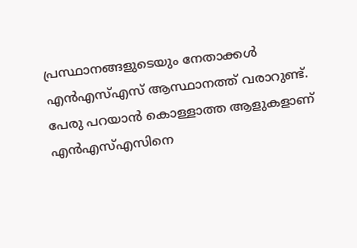പ്രസ്ഥാനങ്ങളുടെയും നേതാക്കള്‍ എന്‍എസ്‌എസ്‌ ആസ്ഥാനത്ത്‌ വരാറുണ്ട്‌. പേരു പറയാന്‍ കൊള്ളാത്ത ആളുകളാണ്‌ എന്‍എസ്‌എസിനെ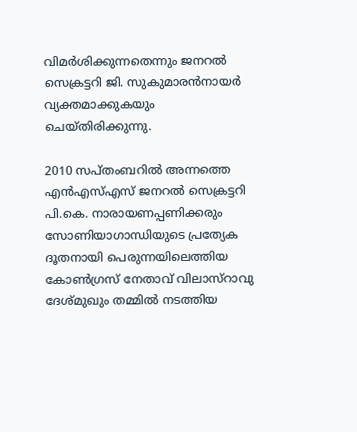വിമര്‍ശിക്കുന്നതെന്നും ജനറല്‍ സെക്രട്ടറി ജി. സുകുമാരന്‍നായര്‍ വ്യക്തമാക്കുകയും ചെയ്തിരിക്കുന്നു.

2010 സപ്തംബറില്‍ അന്നത്തെ എന്‍എസ്‌എസ്‌ ജനറല്‍ സെക്രട്ടറി പി.കെ. നാരായണപ്പണിക്കരും സോണിയാഗാന്ധിയുടെ പ്രത്യേക ദൂതനായി പെരുന്നയിലെത്തിയ കോണ്‍ഗ്രസ്‌ നേതാവ്‌ വിലാസ്‌റാവു ദേശ്മുഖും തമ്മില്‍ നടത്തിയ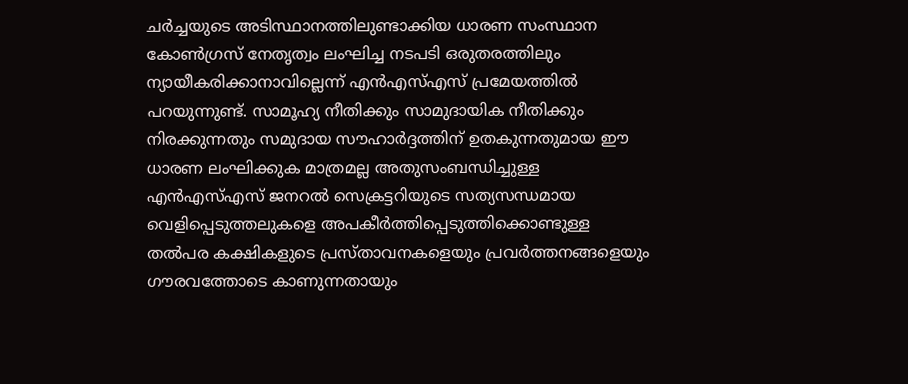ചര്‍ച്ചയുടെ അടിസ്ഥാനത്തിലുണ്ടാക്കിയ ധാരണ സംസ്ഥാന കോണ്‍ഗ്രസ്‌ നേതൃത്വം ലംഘിച്ച നടപടി ഒരുതരത്തിലും ന്യായീകരിക്കാനാവില്ലെന്ന്‌ എന്‍എസ്‌എസ്‌ പ്രമേയത്തില്‍ പറയുന്നുണ്ട്‌. സാമൂഹ്യ നീതിക്കും സാമുദായിക നീതിക്കും നിരക്കുന്നതും സമുദായ സൗഹാര്‍ദ്ദത്തിന്‌ ഉതകുന്നതുമായ ഈ ധാരണ ലംഘിക്കുക മാത്രമല്ല അതുസംബന്ധിച്ചുള്ള എന്‍എസ്‌എസ്‌ ജനറല്‍ സെക്രട്ടറിയുടെ സത്യസന്ധമായ വെളിപ്പെടുത്തലുകളെ അപകീര്‍ത്തിപ്പെടുത്തിക്കൊണ്ടുള്ള തല്‍പര കക്ഷികളുടെ പ്രസ്താവനകളെയും പ്രവര്‍ത്തനങ്ങളെയും ഗൗരവത്തോടെ കാണുന്നതായും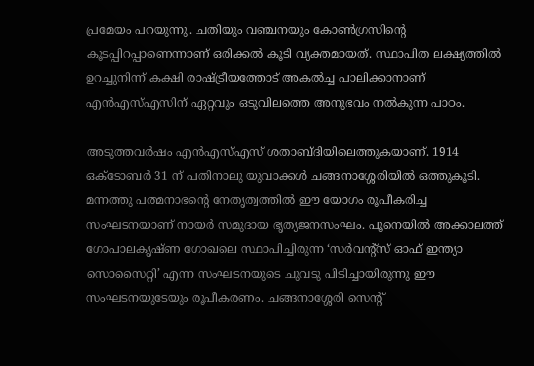പ്രമേയം പറയുന്നു. ചതിയും വഞ്ചനയും കോണ്‍ഗ്രസിന്റെ കൂടപ്പിറപ്പാണെന്നാണ്‌ ഒരിക്കല്‍ കൂടി വ്യക്തമായത്‌. സ്ഥാപിത ലക്ഷ്യത്തില്‍ ഉറച്ചുനിന്ന്‌ കക്ഷി രാഷ്‌ട്രീയത്തോട്‌ അകല്‍ച്ച പാലിക്കാനാണ്‌ എന്‍എസ്‌എസിന്‌ ഏറ്റവും ഒടുവിലത്തെ അനുഭവം നല്‍കുന്ന പാഠം.

അടുത്തവര്‍ഷം എന്‍എസ്‌എസ്‌ ശതാബ്ദിയിലെത്തുകയാണ്‌. 1914 ഒക്ടോബര്‍ 31 ന്‌ പതിനാലു യുവാക്കള്‍ ചങ്ങനാശ്ശേരിയില്‍ ഒത്തുകൂടി. മന്നത്തു പത്മനാഭന്റെ നേതൃത്വത്തില്‍ ഈ യോഗം രൂപീകരിച്ച സംഘടനയാണ്‌ നായര്‍ സമുദായ ഭൃത്യജനസംഘം. പൂനെയില്‍ അക്കാലത്ത്‌ ഗോപാലകൃഷ്ണ ഗോഖലെ സ്ഥാപിച്ചിരുന്ന ‘സര്‍വന്റ്സ്‌ ഓഫ്‌ ഇന്ത്യാ സൊസൈറ്റി’ എന്ന സംഘടനയുടെ ചുവടു പിടിച്ചായിരുന്നു ഈ സംഘടനയുടേയും രൂപീകരണം. ചങ്ങനാശ്ശേരി സെന്റ്‌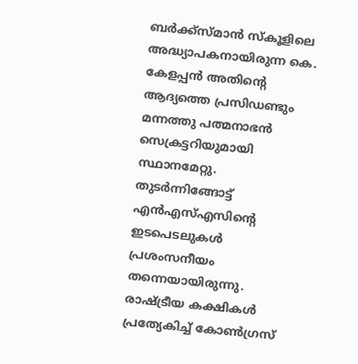ബര്‍ക്ക്സ്മാന്‍ സ്കൂളിലെ അദ്ധ്യാപകനായിരുന്ന കെ. കേളപ്പന്‍ അതിന്റെ ആദ്യത്തെ പ്രസിഡണ്ടും മന്നത്തു പത്മനാഭന്‍ സെക്രട്ടറിയുമായി സ്ഥാനമേറ്റു. തുടര്‍ന്നിങ്ങോട്ട്‌ എന്‍എസ്‌എസിന്റെ ഇടപെടലുകള്‍ പ്രശംസനീയം തന്നെയായിരുന്നു. രാഷ്‌ട്രീയ കക്ഷികള്‍ പ്രത്യേകിച്ച്‌ കോണ്‍ഗ്രസ്‌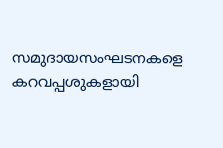സമുദായസംഘടനകളെ കറവപ്പശുകളായി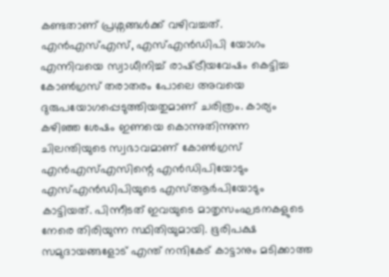കണ്ടതാണ്‌ പ്രശ്നങ്ങള്‍ക്ക്‌ വഴിവച്ചത്‌. എന്‍എസ്‌എസ്‌, എസ്‌എന്‍ഡിപി യോഗം എന്നിവയെ സ്വാധീനിച്ച്‌ രാഷ്‌ട്രീയവേഷം കെട്ടിച്ച കോണ്‍ഗ്രസ്‌ തരാതരം പോലെ അവയെ ദുരുപയോഗപ്പെടുത്തിയതുമാണ്‌ ചരിത്രം. കാര്യം കഴിഞ്ഞ ശേഷം ഇണയെ കൊന്നുതിന്നുന്ന ചിലന്തിയുടെ സ്വഭാവമാണ്‌ കോണ്‍ഗ്രസ്‌ എന്‍എസ്‌എസിന്റെ എന്‍ഡിപിയോടും എസ്‌എന്‍ഡിപിയുടെ എസ്‌ആര്‍പിയോടും കാട്ടിയത്‌. പിന്നീടത്‌ ഇവയുടെ മാതൃസംഘടനകളുടെ നേരെ തിരിയുന്ന സ്ഥിതിയുമായി. ഭൂരിപക്ഷ സമുദായങ്ങളോട്‌ എന്ത്‌ നന്ദികേട്‌ കാട്ടാനും മടിക്കാത്ത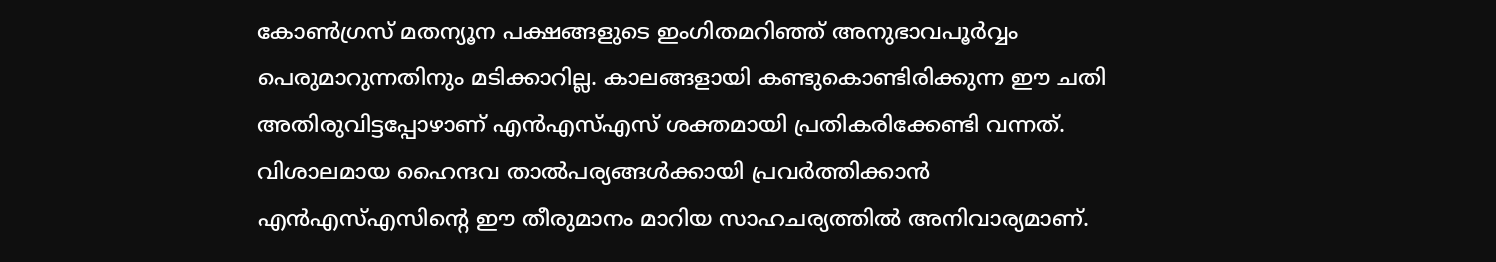കോണ്‍ഗ്രസ്‌ മതന്യൂന പക്ഷങ്ങളുടെ ഇംഗിതമറിഞ്ഞ്‌ അനുഭാവപൂര്‍വ്വം പെരുമാറുന്നതിനും മടിക്കാറില്ല. കാലങ്ങളായി കണ്ടുകൊണ്ടിരിക്കുന്ന ഈ ചതി അതിരുവിട്ടപ്പോഴാണ്‌ എന്‍എസ്‌എസ്‌ ശക്തമായി പ്രതികരിക്കേണ്ടി വന്നത്‌. വിശാലമായ ഹൈന്ദവ താല്‍പര്യങ്ങള്‍ക്കായി പ്രവര്‍ത്തിക്കാന്‍ എന്‍എസ്‌എസിന്റെ ഈ തീരുമാനം മാറിയ സാഹചര്യത്തില്‍ അനിവാര്യമാണ്‌.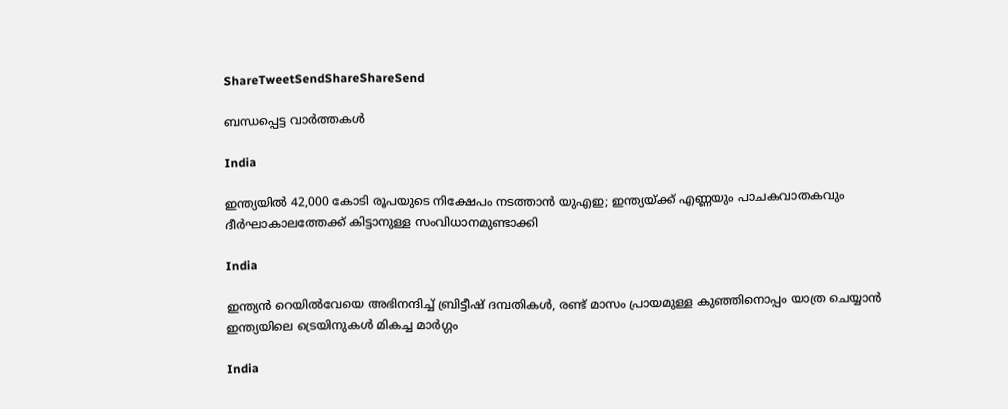ShareTweetSendShareShareSend

ബന്ധപ്പെട്ട വാര്‍ത്തകള്‍

India

ഇന്ത്യയിൽ 42,000 കോടി രൂപയുടെ നിക്ഷേപം നടത്താൻ യുഎഇ; ഇന്ത്യയ്‌ക്ക് എണ്ണയും പാചകവാതകവും ദീര്‍ഘാകാലത്തേക്ക് കിട്ടാനുള്ള സംവിധാനമുണ്ടാക്കി

India

ഇന്ത്യന്‍ റെയില്‍വേയെ അഭിനന്ദിച്ച് ബ്രിട്ടീഷ് ദമ്പതികള്‍, രണ്ട് മാസം പ്രായമുള്ള കുഞ്ഞിനൊപ്പം യാത്ര ചെയ്യാന്‍ ഇന്ത്യയിലെ ട്രെയിനുകള്‍ മികച്ച മാര്‍ഗ്ഗം

India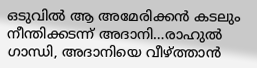ഒടുവില്‍ ആ അമേരിക്കന്‍ കടലും നീന്തിക്കടന്ന് അദാനി…രാഹുല്‍ ഗാന്ധി, അദാനിയെ വീഴ്‌ത്താന്‍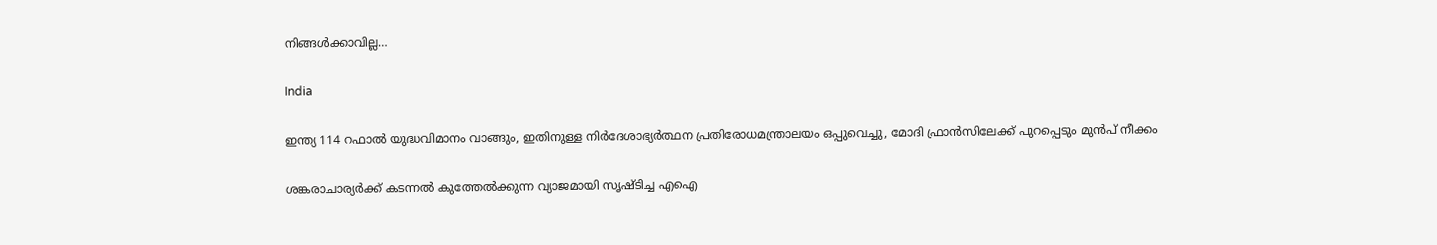നിങ്ങള്‍ക്കാവില്ല…

India

ഇന്ത്യ 114 റഫാല്‍ യുദ്ധവിമാനം വാങ്ങും, ഇതിനുള്ള നിര്‍ദേശാഭ്യര്‍ത്ഥന പ്രതിരോധമന്ത്രാലയം ഒപ്പുവെച്ചു, മോദി ഫ്രാന്‍സിലേക്ക് പുറപ്പെടും മുന്‍പ് നീക്കം

ശങ്കരാചാര്യര്‍ക്ക് കടന്നല്‍ കുത്തേല്‍ക്കുന്ന വ്യാജമായി സൃഷ്ടിച്ച എഐ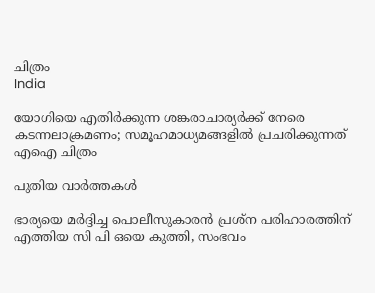ചിത്രം
India

യോഗിയെ എതിര്‍ക്കുന്ന ശങ്കരാചാര്യര്‍ക്ക് നേരെ കടന്നലാക്രമണം; സമൂഹമാധ്യമങ്ങളില്‍ പ്രചരിക്കുന്നത് എഐ ചിത്രം

പുതിയ വാര്‍ത്തകള്‍

ഭാര്യയെ മര്‍ദ്ദിച്ച പൊലീസുകാരന്‍ പ്രശ്‌ന പരിഹാരത്തിന് എത്തിയ സി പി ഒയെ കുത്തി, സംഭവം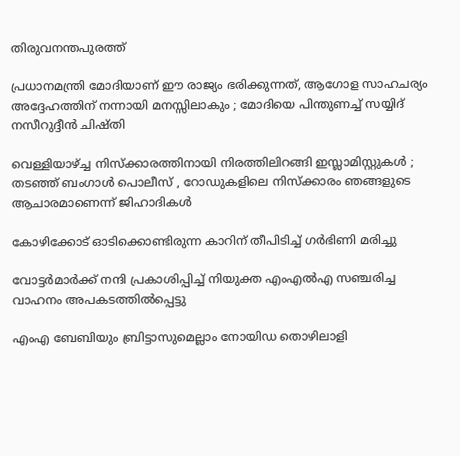തിരുവനന്തപുരത്ത്

പ്രധാനമന്ത്രി മോദിയാണ് ഈ രാജ്യം ഭരിക്കുന്നത്, ആഗോള സാഹചര്യം അദ്ദേഹത്തിന് നന്നായി മനസ്സിലാകും ; മോദിയെ പിന്തുണച്ച് സയ്യിദ് നസീറുദ്ദീൻ ചിഷ്തി

വെള്ളിയാഴ്‌ച്ച നിസ്ക്കാരത്തിനായി നിരത്തിലിറങ്ങി ഇസ്ലാമിസ്റ്റുകൾ ; തടഞ്ഞ് ബംഗാൾ പൊലീസ് , റോഡുകളിലെ നിസ്ക്കാരം ഞങ്ങളുടെ ആചാരമാണെന്ന് ജിഹാദികൾ

കോഴിക്കോട് ഓടിക്കൊണ്ടിരുന്ന കാറിന് തീപിടിച്ച് ഗര്‍ഭിണി മരിച്ചു

വോട്ടര്‍മാര്‍ക്ക് നന്ദി പ്രകാശിപ്പിച്ച് നിയുക്ത എംഎല്‍എ സഞ്ചരിച്ച വാഹനം അപകടത്തില്‍പ്പെട്ടു

എംഎ ബേബിയും ബ്രിട്ടാസുമെല്ലാം നോയിഡ തൊഴിലാളി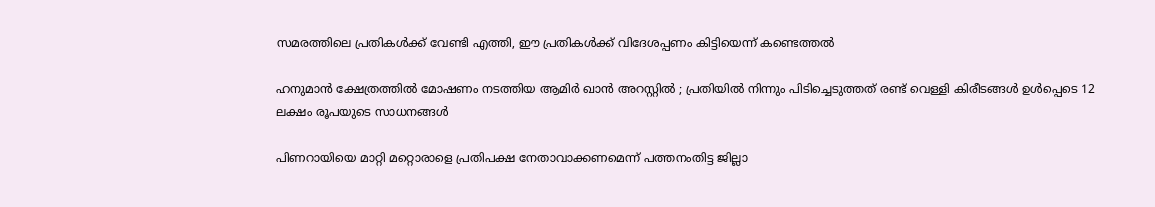സമരത്തിലെ പ്രതികള്‍ക്ക് വേണ്ടി എത്തി, ഈ പ്രതികള്‍ക്ക് വിദേശപ്പണം കിട്ടിയെന്ന് കണ്ടെത്തല്‍

ഹനുമാൻ ക്ഷേത്രത്തിൽ മോഷണം നടത്തിയ ആമിർ ഖാൻ അറസ്റ്റിൽ ; പ്രതിയിൽ നിന്നും പിടിച്ചെടുത്തത് രണ്ട് വെള്ളി കിരീടങ്ങൾ ഉൾപ്പെടെ 12 ലക്ഷം രൂപയുടെ സാധനങ്ങൾ

പിണറായിയെ മാറ്റി മറ്റൊരാളെ പ്രതിപക്ഷ നേതാവാക്കണമെന്ന് പത്തനംതിട്ട ജില്ലാ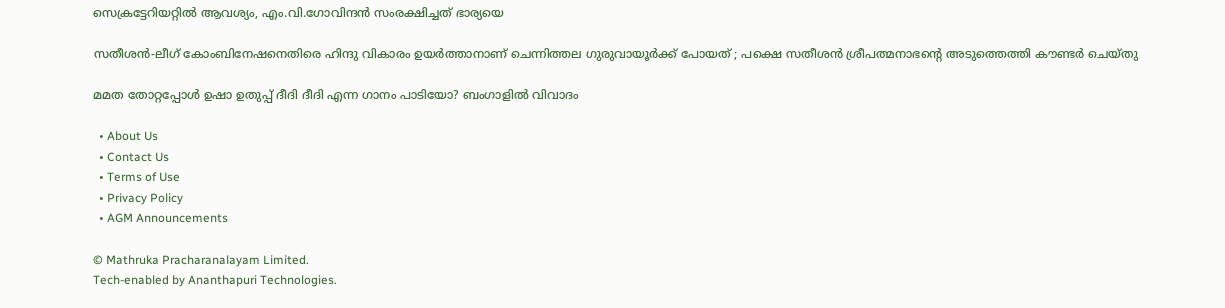സെക്രട്ടേറിയറ്റില്‍ ആവശ്യം, എം.വി.ഗോവിന്ദന്‍ സംരക്ഷിച്ചത് ഭാര്യയെ

സതീശന്‍-ലീഗ് കോംബിനേഷനെതിരെ ഹിന്ദു വികാരം ഉയര്‍ത്താനാണ് ചെന്നിത്തല ഗുരുവായൂര്‍ക്ക് പോയത് ; പക്ഷെ സതീശന്‍ ശ്രീപത്മനാഭന്റെ അടുത്തെത്തി കൗണ്ടര്‍ ചെയ്തു

മമത തോറ്റപ്പോള്‍ ഉഷാ ഉതുപ്പ് ദീദി ദീദി എന്ന ഗാനം പാടിയോ? ബംഗാളില്‍ വിവാദം

  • About Us
  • Contact Us
  • Terms of Use
  • Privacy Policy
  • AGM Announcements

© Mathruka Pracharanalayam Limited.
Tech-enabled by Ananthapuri Technologies.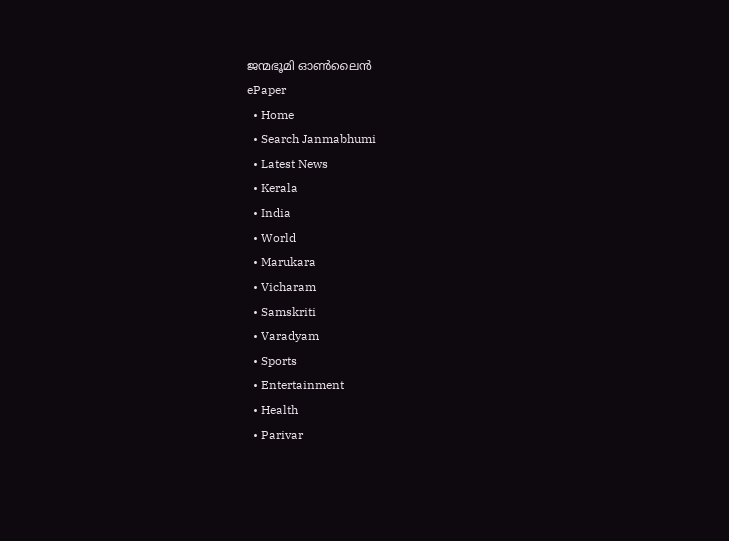ജന്മഭൂമി ഓണ്‍ലൈന്‍
ePaper
  • Home
  • Search Janmabhumi
  • Latest News
  • Kerala
  • India
  • World
  • Marukara
  • Vicharam
  • Samskriti
  • Varadyam
  • Sports
  • Entertainment
  • Health
  • Parivar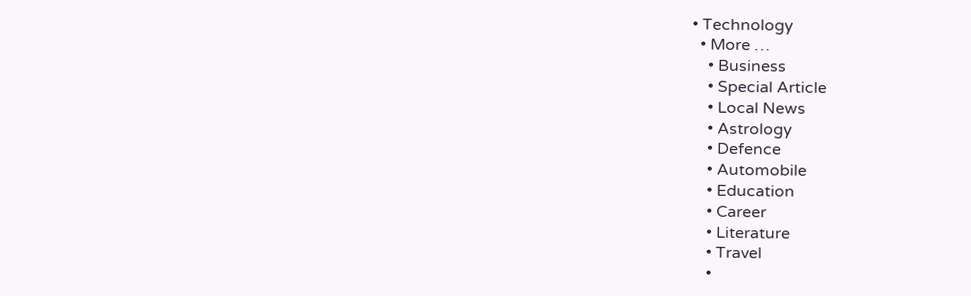• Technology
  • More …
    • Business
    • Special Article
    • Local News
    • Astrology
    • Defence
    • Automobile
    • Education
    • Career
    • Literature
    • Travel
    •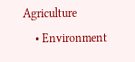Agriculture
    • Environment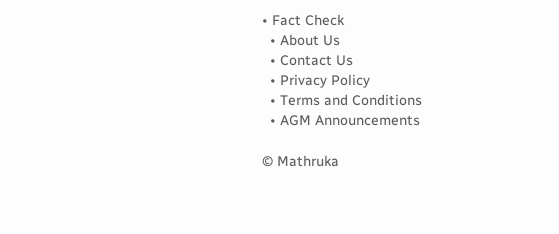• Fact Check
  • About Us
  • Contact Us
  • Privacy Policy
  • Terms and Conditions
  • AGM Announcements

© Mathruka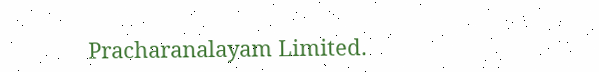Pracharanalayam Limited.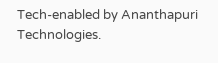Tech-enabled by Ananthapuri Technologies.